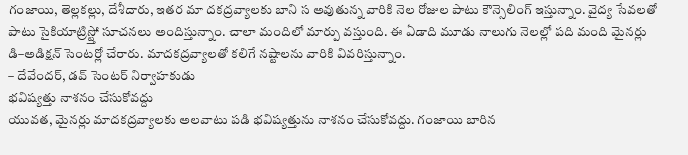గంజాయి, తెల్లకల్లు, దేశీదారు, ఇతర మా దకద్రవ్యాలకు బాని స అవుతున్న వారికి నెల రోజుల పాటు కౌన్సెలింగ్ ఇస్తున్నాం. వైద్య సేవలతో పాటు సైకియాట్రిస్ట్తో సూచనలు అందిస్తున్నాం. చాలా మందిలో మార్పు వస్తుంది. ఈ ఏడాది మూడు నాలుగు నెలల్లో పది మంది మైనర్లు డి–అడిక్షన్ సెంటర్లో చేరారు. మాదకద్రవ్యాలతో కలిగే నష్టాలను వారికి వివరిస్తున్నాం.
– దేవేందర్, డవ్ సెంటర్ నిర్వాహకుడు
భవిష్యత్తు నాశనం చేసుకోవద్దు
యువత, మైనర్లు మాదకద్రవ్యాలకు అలవాటు పడి భవిష్యత్తును నాశనం చేసుకోవద్దు. గంజాయి బారిన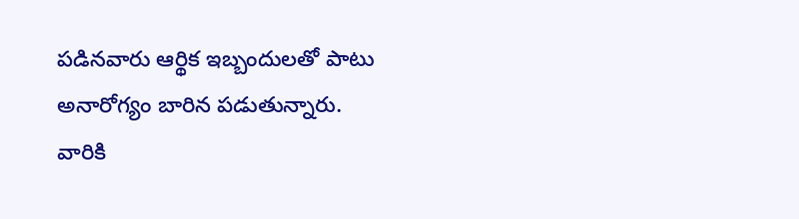పడినవారు ఆర్థిక ఇబ్బందులతో పాటు అనారోగ్యం బారిన పడుతున్నారు. వారికి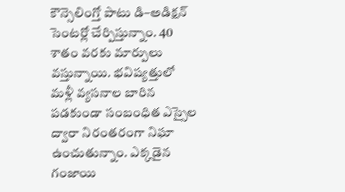కౌన్సెలింగ్తో పాటు డి–అడిక్షన్ సెంటర్లో చేర్పిస్తున్నాం. 40 శాతం వరకు మార్పులు వస్తున్నాయి. భవిష్యత్తులో మళ్లీ వ్యసనాల బారిన పడకుండా సంబంధిత ఎస్సైల ద్వారా నిరంతరంగా నిఘా ఉంచుతున్నాం. ఎక్కడైన గంజాయి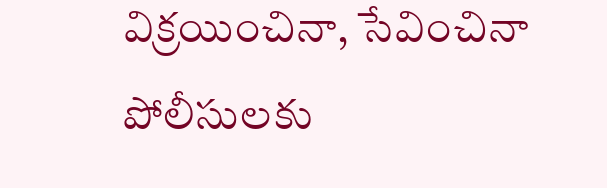విక్రయించినా, సేవించినా పోలీసులకు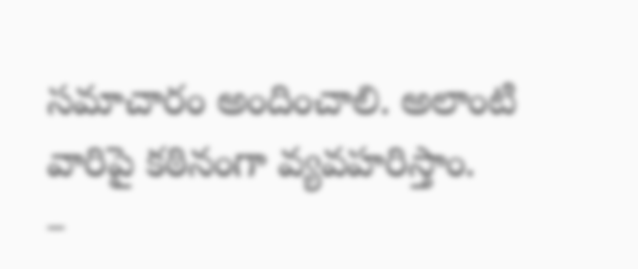సమాచారం అందించాలి. అలాంటి వారిపై కఠినంగా వ్యవహరిస్తాం.
–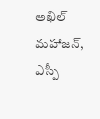అఖిల్ మహాజన్, ఎస్పీ